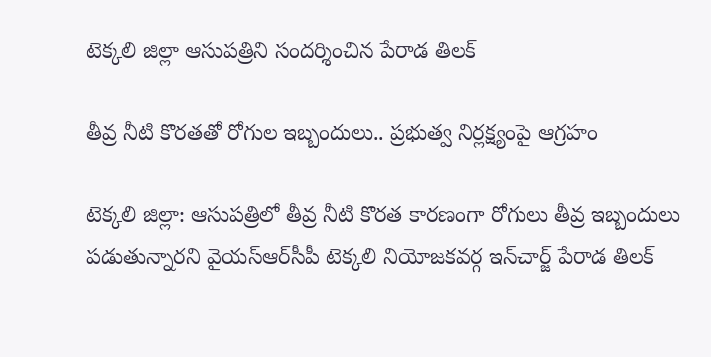టెక్కలి జిల్లా ఆసుపత్రిని సందర్శించిన పేరాడ తిలక్

తీవ్ర నీటి కొరతతో రోగుల ఇబ్బందులు.. ప్రభుత్వ నిర్లక్ష్యంపై ఆగ్రహం

టెక్కలి జిల్లా: ఆసుపత్రిలో తీవ్ర నీటి కొరత కారణంగా రోగులు తీవ్ర ఇబ్బందులు పడుతున్నారని వైయ‌స్ఆర్‌సీపీ టెక్కలి నియోజకవర్గ ఇన్‌చార్జ్ పేరాడ తిల‌క్‌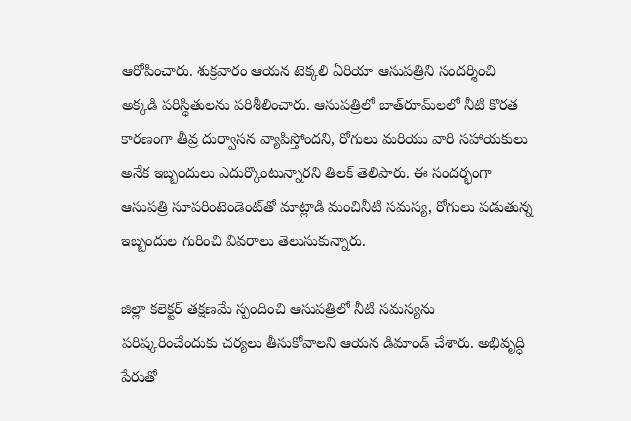ఆరోపించారు. శుక్రవారం ఆయన టెక్కలి ఏరియా ఆసుపత్రిని సందర్శించి అక్కడి పరిస్థితులను పరిశీలించారు. ఆసుపత్రిలో బాత్‌రూమ్‌లలో నీటి కొరత కారణంగా తీవ్ర దుర్వాసన వ్యాపిస్తోందని, రోగులు మరియు వారి సహాయకులు అనేక ఇబ్బందులు ఎదుర్కొంటున్నారని తిలక్ తెలిపారు. ఈ సందర్భంగా ఆసుపత్రి సూపరింటెండెంట్‌తో మాట్లాడి మంచినీటి సమస్య, రోగులు పడుతున్న ఇబ్బందుల గురించి వివరాలు తెలుసుకున్నారు.

జిల్లా కలెక్టర్ తక్షణమే స్పందించి ఆసుపత్రిలో నీటి సమస్యను పరిష్కరించేందుకు చర్యలు తీసుకోవాలని ఆయన డిమాండ్ చేశారు. అభివృద్ధి పేరుతో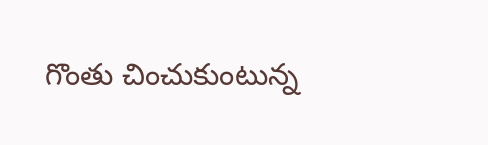గొంతు చించుకుంటున్న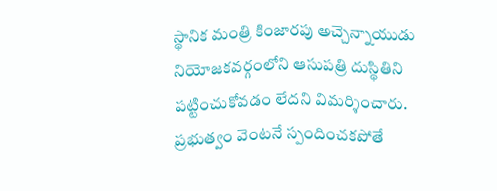స్థానిక మంత్రి కింజార‌పు అచ్చెన్నాయుడు నియోజకవర్గంలోని ఆసుపత్రి దుస్థితిని పట్టించుకోవడం లేదని విమర్శించారు. ప్రభుత్వం వెంటనే స్పందించకపోతే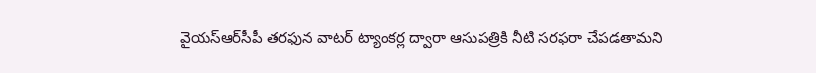వైయ‌స్ఆర్‌సీపీ తరఫున వాటర్ ట్యాంకర్ల ద్వారా ఆసుపత్రికి నీటి సరఫరా చేపడతామని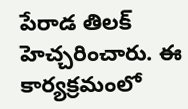పేరాడ తిలక్ హెచ్చరించారు. ఈ కార్యక్రమంలో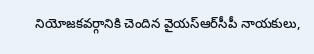నియోజకవర్గానికి చెందిన వైయ‌స్ఆర్‌సీపీ నాయకులు,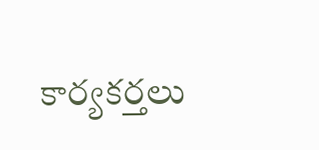కార్యకర్తలు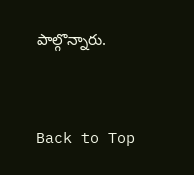పాల్గొన్నారు.


Back to Top